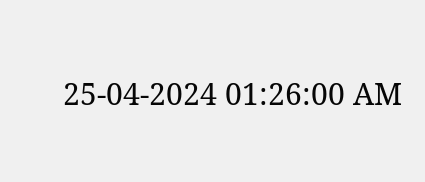25-04-2024 01:26:00 AM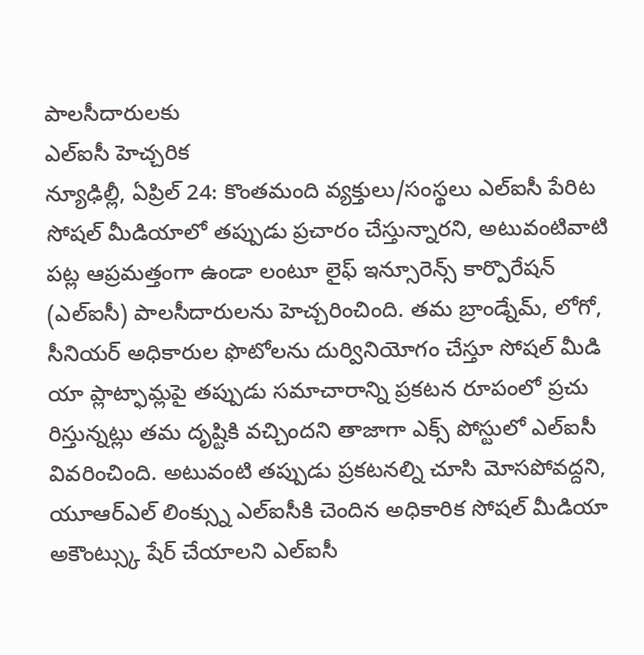పాలసీదారులకు
ఎల్ఐసీ హెచ్చరిక
న్యూఢిల్లీ, ఏప్రిల్ 24: కొంతమంది వ్యక్తులు/సంస్థలు ఎల్ఐసీ పేరిట సోషల్ మీడియాలో తప్పుడు ప్రచారం చేస్తున్నారని, అటువంటివాటి పట్ల ఆప్రమత్తంగా ఉండా లంటూ లైఫ్ ఇన్సూరెన్స్ కార్పొరేషన్ (ఎల్ఐసీ) పాలసీదారులను హెచ్చరించింది. తమ బ్రాండ్నేమ్, లోగో, సీనియర్ అధికారుల ఫొటోలను దుర్వినియోగం చేస్తూ సోషల్ మీడి యా ప్లాట్ఫామ్లపై తప్పుడు సమాచారాన్ని ప్రకటన రూపంలో ప్రచు రిస్తున్నట్లు తమ దృష్టికి వచ్చిందని తాజాగా ఎక్స్ పోస్టులో ఎల్ఐసీ వివరించింది. అటువంటి తప్పుడు ప్రకటనల్ని చూసి మోసపోవద్దని, యూఆర్ఎల్ లింక్స్ను ఎల్ఐసీకి చెందిన అధికారిక సోషల్ మీడియా అకౌంట్స్కు షేర్ చేయాలని ఎల్ఐసీ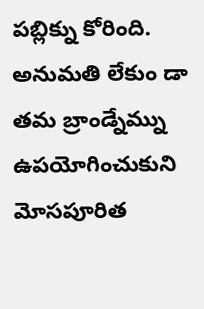పబ్లిక్ను కోరింది. అనుమతి లేకుం డా తమ బ్రాండ్నేమ్ను ఉపయోగించుకుని మోసపూరిత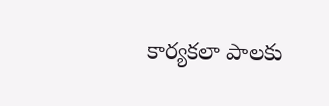కార్యకలా పాలకు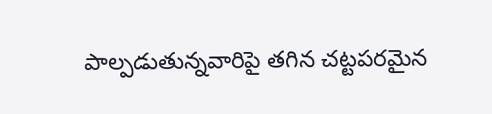పాల్పడుతున్నవారిపై తగిన చట్టపరమైన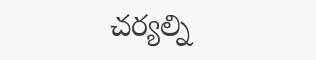చర్యల్ని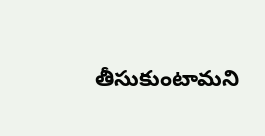తీసుకుంటామని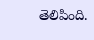తెలిపింది.